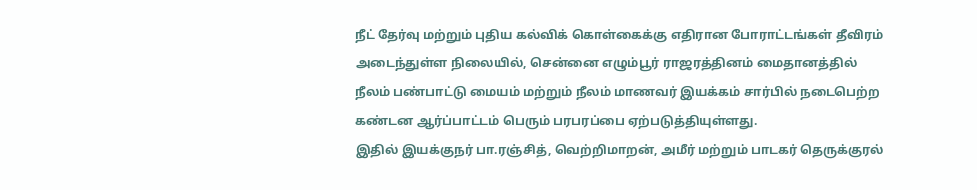நீட் தேர்வு மற்றும் புதிய கல்விக் கொள்கைக்கு எதிரான போராட்டங்கள் தீவிரம் அடைந்துள்ள நிலையில், சென்னை எழும்பூர் ராஜரத்தினம் மைதானத்தில் நீலம் பண்பாட்டு மையம் மற்றும் நீலம் மாணவர் இயக்கம் சார்பில் நடைபெற்ற கண்டன ஆர்ப்பாட்டம் பெரும் பரபரப்பை ஏற்படுத்தியுள்ளது.
இதில் இயக்குநர் பா.ரஞ்சித், வெற்றிமாறன், அமீர் மற்றும் பாடகர் தெருக்குரல்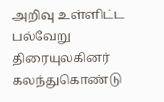அறிவு உள்ளிட்ட பல்வேறு திரையுலகினர் கலந்துகொண்டு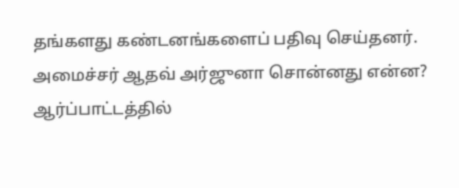தங்களது கண்டனங்களைப் பதிவு செய்தனர்.
அமைச்சர் ஆதவ் அர்ஜுனா சொன்னது என்ன?
ஆர்ப்பாட்டத்தில்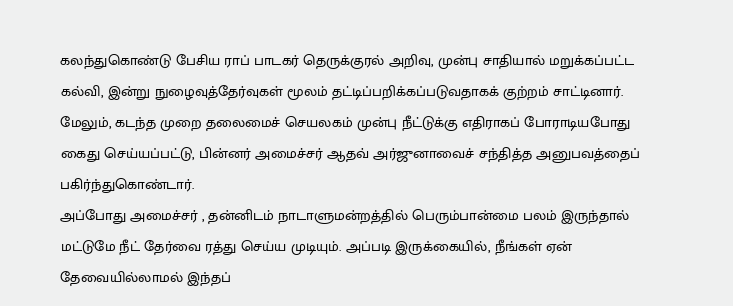கலந்துகொண்டு பேசிய ராப் பாடகர் தெருக்குரல் அறிவு, முன்பு சாதியால் மறுக்கப்பட்ட கல்வி, இன்று நுழைவுத்தேர்வுகள் மூலம் தட்டிப்பறிக்கப்படுவதாகக் குற்றம் சாட்டினார்.
மேலும், கடந்த முறை தலைமைச் செயலகம் முன்பு நீட்டுக்கு எதிராகப் போராடியபோது கைது செய்யப்பட்டு, பின்னர் அமைச்சர் ஆதவ் அர்ஜுனாவைச் சந்தித்த அனுபவத்தைப் பகிர்ந்துகொண்டார்.
அப்போது அமைச்சர் , தன்னிடம் நாடாளுமன்றத்தில் பெரும்பான்மை பலம் இருந்தால் மட்டுமே நீட் தேர்வை ரத்து செய்ய முடியும். அப்படி இருக்கையில், நீங்கள் ஏன் தேவையில்லாமல் இந்தப்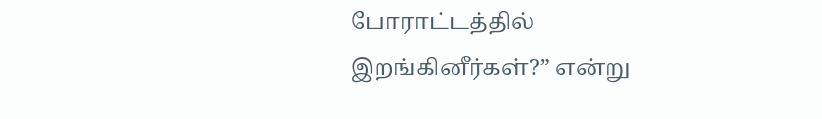போராட்டத்தில் இறங்கினீர்கள்?” என்று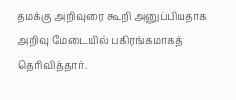தமக்கு அறிவுரை கூறி அனுப்பியதாக அறிவு மேடையில் பகிரங்கமாகத் தெரிவித்தார்.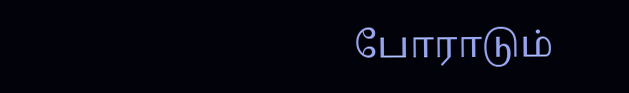போராடும்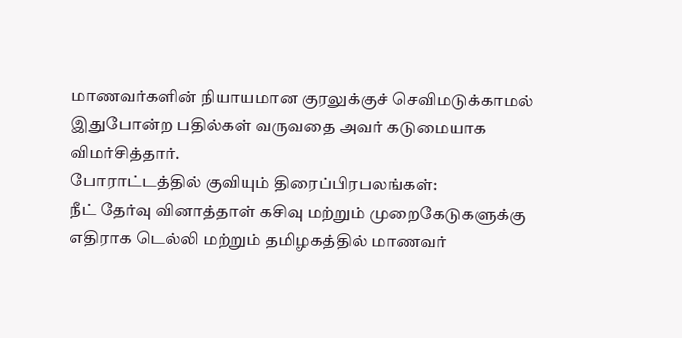மாணவர்களின் நியாயமான குரலுக்குச் செவிமடுக்காமல் இதுபோன்ற பதில்கள் வருவதை அவர் கடுமையாக விமர்சித்தார்.
போராட்டத்தில் குவியும் திரைப்பிரபலங்கள்:
நீட் தேர்வு வினாத்தாள் கசிவு மற்றும் முறைகேடுகளுக்கு எதிராக டெல்லி மற்றும் தமிழகத்தில் மாணவர்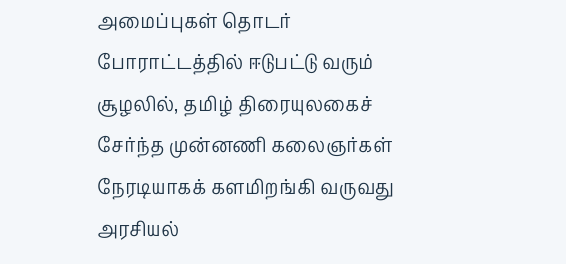அமைப்புகள் தொடர் போராட்டத்தில் ஈடுபட்டு வரும் சூழலில், தமிழ் திரையுலகைச் சேர்ந்த முன்னணி கலைஞர்கள் நேரடியாகக் களமிறங்கி வருவது அரசியல்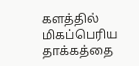களத்தில் மிகப்பெரிய தாக்கத்தை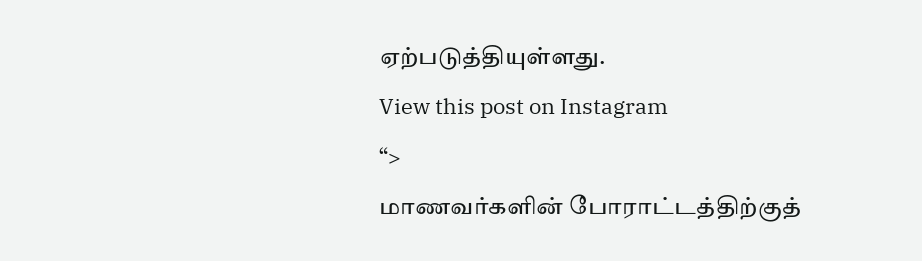ஏற்படுத்தியுள்ளது.
View this post on Instagram
“>
மாணவர்களின் போராட்டத்திற்குத்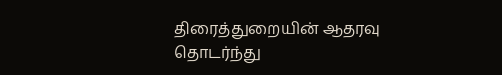திரைத்துறையின் ஆதரவு தொடர்ந்து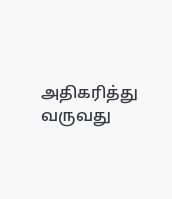அதிகரித்து வருவது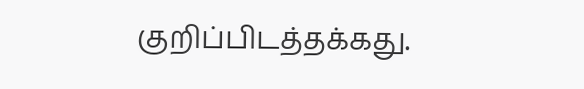குறிப்பிடத்தக்கது.